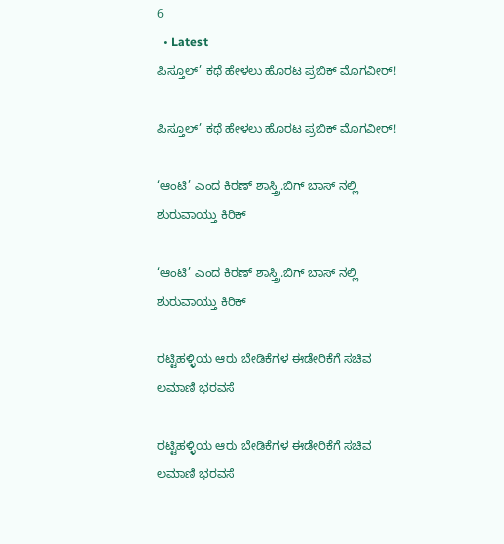6
  • Latest
ಪಿಸ್ತೂಲ್’ ಕಥೆ ಹೇಳಲು ಹೊರಟ ಪ್ರಬಿಕ್ ಮೊಗವೀರ್!

ಪಿಸ್ತೂಲ್’ ಕಥೆ ಹೇಳಲು ಹೊರಟ ಪ್ರಬಿಕ್ ಮೊಗವೀರ್!

‘ಆಂಟಿ’ ಎಂದ ಕಿರಣ್ ಶಾಸ್ತ್ರಿ.ಬಿಗ್ ಬಾಸ್ ನಲ್ಲಿ ಶುರುವಾಯ್ತು ಕಿರಿಕ್

‘ಆಂಟಿ’ ಎಂದ ಕಿರಣ್ ಶಾಸ್ತ್ರಿ.ಬಿಗ್ ಬಾಸ್ ನಲ್ಲಿ ಶುರುವಾಯ್ತು ಕಿರಿಕ್

ರಟ್ಟಿಹಳ್ಳಿಯ ಆರು ಬೇಡಿಕೆಗಳ ಈಡೇರಿಕೆಗೆ ಸಚಿವ ಲಮಾಣಿ ಭರವಸೆ

ರಟ್ಟಿಹಳ್ಳಿಯ ಆರು ಬೇಡಿಕೆಗಳ ಈಡೇರಿಕೆಗೆ ಸಚಿವ ಲಮಾಣಿ ಭರವಸೆ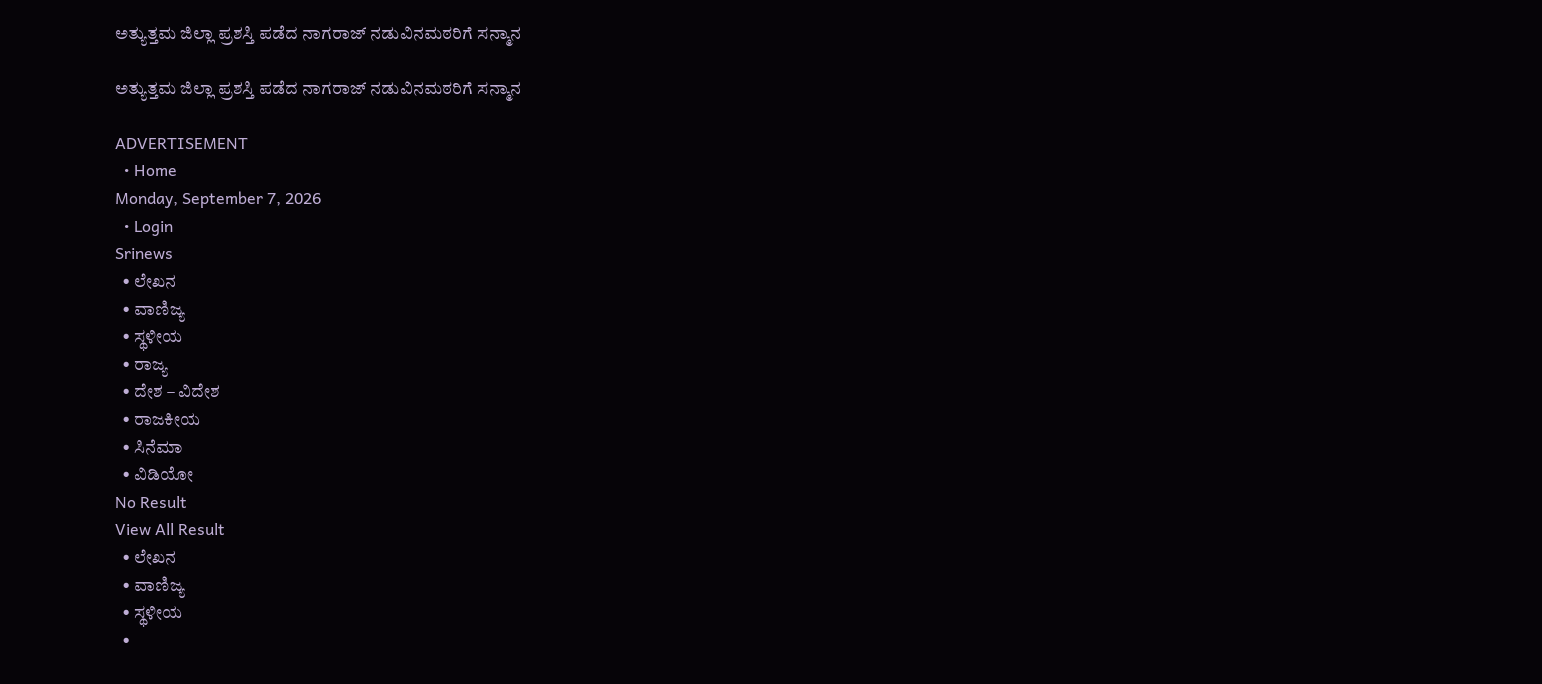ಅತ್ಯುತ್ತಮ ಜಿಲ್ಲಾ ಪ್ರಶಸ್ತಿ ಪಡೆದ ನಾಗರಾಜ್ ನಡುವಿನಮಠರಿಗೆ ಸನ್ಮಾನ

ಅತ್ಯುತ್ತಮ ಜಿಲ್ಲಾ ಪ್ರಶಸ್ತಿ ಪಡೆದ ನಾಗರಾಜ್ ನಡುವಿನಮಠರಿಗೆ ಸನ್ಮಾನ

ADVERTISEMENT
  • Home
Monday, September 7, 2026
  • Login
Srinews
  • ಲೇಖನ
  • ವಾಣಿಜ್ಯ
  • ಸ್ಥಳೀಯ
  • ರಾಜ್ಯ
  • ದೇಶ – ವಿದೇಶ
  • ರಾಜಕೀಯ
  • ಸಿನೆಮಾ
  • ವಿಡಿಯೋ
No Result
View All Result
  • ಲೇಖನ
  • ವಾಣಿಜ್ಯ
  • ಸ್ಥಳೀಯ
  •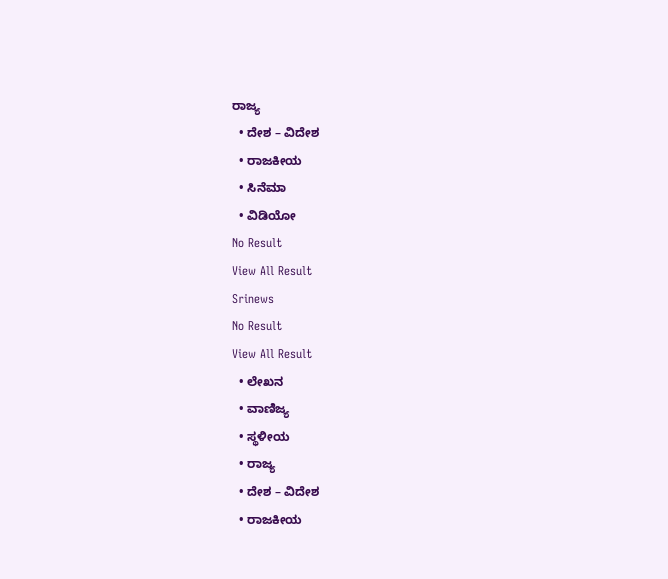ರಾಜ್ಯ
  • ದೇಶ – ವಿದೇಶ
  • ರಾಜಕೀಯ
  • ಸಿನೆಮಾ
  • ವಿಡಿಯೋ
No Result
View All Result
Srinews
No Result
View All Result
  • ಲೇಖನ
  • ವಾಣಿಜ್ಯ
  • ಸ್ಥಳೀಯ
  • ರಾಜ್ಯ
  • ದೇಶ – ವಿದೇಶ
  • ರಾಜಕೀಯ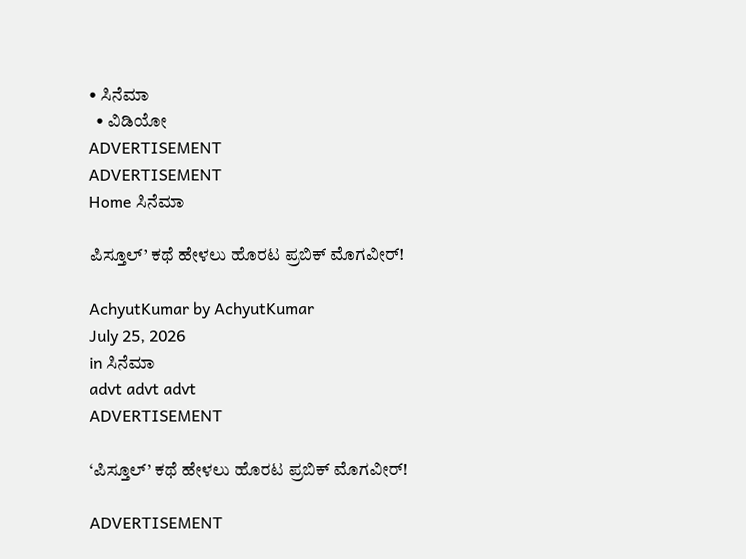• ಸಿನೆಮಾ
  • ವಿಡಿಯೋ
ADVERTISEMENT
ADVERTISEMENT
Home ಸಿನೆಮಾ

ಪಿಸ್ತೂಲ್’ ಕಥೆ ಹೇಳಲು ಹೊರಟ ಪ್ರಬಿಕ್ ಮೊಗವೀರ್!

AchyutKumar by AchyutKumar
July 25, 2026
in ಸಿನೆಮಾ
advt advt advt
ADVERTISEMENT

‘ಪಿಸ್ತೂಲ್’ ಕಥೆ ಹೇಳಲು ಹೊರಟ ಪ್ರಬಿಕ್ ಮೊಗವೀರ್!

ADVERTISEMENT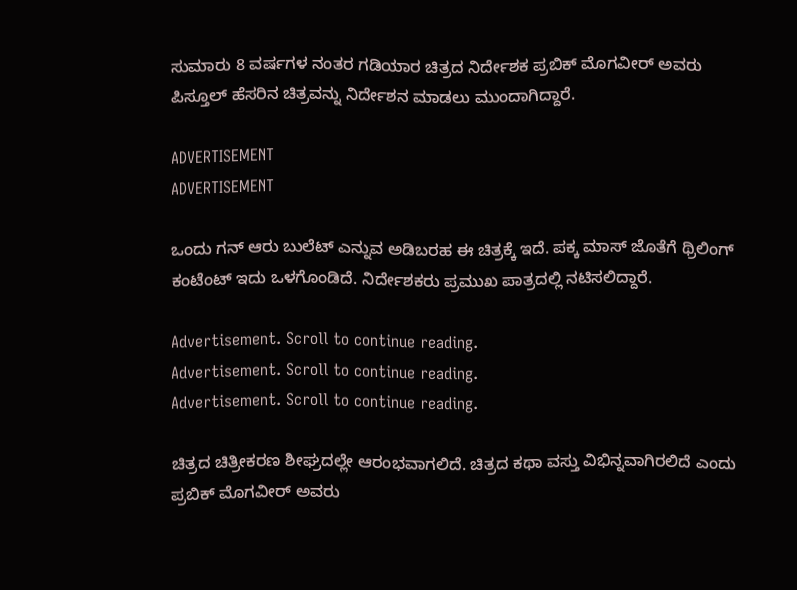ಸುಮಾರು 8 ವರ್ಷಗಳ ನಂತರ ಗಡಿಯಾರ ಚಿತ್ರದ ನಿರ್ದೇಶಕ ಪ್ರಬಿಕ್ ಮೊಗವೀರ್ ಅವರು ಪಿಸ್ತೂಲ್ ಹೆಸರಿನ ಚಿತ್ರವನ್ನು ನಿರ್ದೇಶನ ಮಾಡಲು ಮುಂದಾಗಿದ್ದಾರೆ.

ADVERTISEMENT
ADVERTISEMENT

ಒಂದು ಗನ್ ಆರು ಬುಲೆಟ್ ಎನ್ನುವ ಅಡಿಬರಹ ಈ ಚಿತ್ರಕ್ಕೆ ಇದೆ. ಪಕ್ಕ ಮಾಸ್ ಜೊತೆಗೆ ಥ್ರಿಲಿಂಗ್ ಕಂಟೆಂಟ್ ಇದು ಒಳಗೊಂಡಿದೆ. ನಿರ್ದೇಶಕರು ಪ್ರಮುಖ ಪಾತ್ರದಲ್ಲಿ ನಟಿಸಲಿದ್ದಾರೆ.

Advertisement. Scroll to continue reading.
Advertisement. Scroll to continue reading.
Advertisement. Scroll to continue reading.

ಚಿತ್ರದ ಚಿತ್ರೀಕರಣ ಶೀಘ್ರದಲ್ಲೇ ಆರಂಭವಾಗಲಿದೆ. ಚಿತ್ರದ ಕಥಾ ವಸ್ತು ವಿಭಿನ್ನವಾಗಿರಲಿದೆ ಎಂದು ಪ್ರಬಿಕ್ ಮೊಗವೀರ್ ಅವರು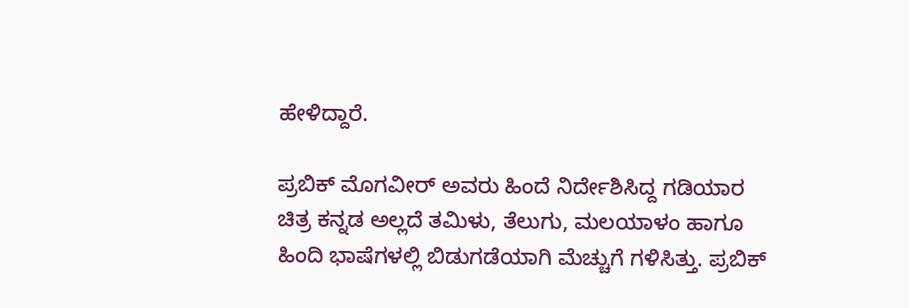ಹೇಳಿದ್ದಾರೆ.

ಪ್ರಬಿಕ್ ಮೊಗವೀರ್ ಅವರು ಹಿಂದೆ ನಿರ್ದೇಶಿಸಿದ್ದ ಗಡಿಯಾರ ಚಿತ್ರ ಕನ್ನಡ ಅಲ್ಲದೆ ತಮಿಳು, ತೆಲುಗು, ಮಲಯಾಳಂ ಹಾಗೂ ಹಿಂದಿ ಭಾಷೆಗಳಲ್ಲಿ ಬಿಡುಗಡೆಯಾಗಿ ಮೆಚ್ಚುಗೆ ಗಳಿಸಿತ್ತು. ಪ್ರಬಿಕ್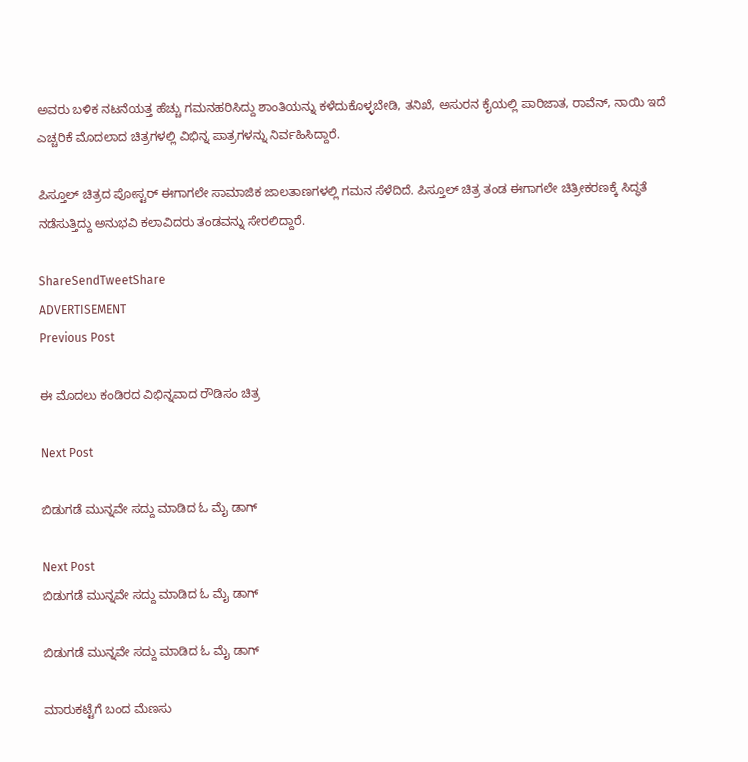ಅವರು ಬಳಿಕ ನಟನೆಯತ್ತ ಹೆಚ್ಚು ಗಮನಹರಿಸಿದ್ದು ಶಾಂತಿಯನ್ನು ಕಳೆದುಕೊಳ್ಳಬೇಡಿ, ತನಿಖೆ, ಅಸುರನ ಕೈಯಲ್ಲಿ ಪಾರಿಜಾತ, ರಾವೆನ್, ನಾಯಿ ಇದೆ ಎಚ್ಚರಿಕೆ ಮೊದಲಾದ ಚಿತ್ರಗಳಲ್ಲಿ ವಿಭಿನ್ನ ಪಾತ್ರಗಳನ್ನು ನಿರ್ವಹಿಸಿದ್ದಾರೆ.

ಪಿಸ್ತೂಲ್ ಚಿತ್ರದ ಪೋಸ್ಟರ್ ಈಗಾಗಲೇ ಸಾಮಾಜಿಕ ಜಾಲತಾಣಗಳಲ್ಲಿ ಗಮನ ಸೆಳೆದಿದೆ. ಪಿಸ್ತೂಲ್ ಚಿತ್ರ ತಂಡ ಈಗಾಗಲೇ ಚಿತ್ರೀಕರಣಕ್ಕೆ ಸಿದ್ಧತೆ ನಡೆಸುತ್ತಿದ್ದು ಅನುಭವಿ ಕಲಾವಿದರು ತಂಡವನ್ನು ಸೇರಲಿದ್ದಾರೆ.

ShareSendTweetShare
ADVERTISEMENT
Previous Post

ಈ ಮೊದಲು ಕಂಡಿರದ ವಿಭಿನ್ನವಾದ ರೌಡಿಸಂ ಚಿತ್ರ

Next Post

ಬಿಡುಗಡೆ ಮುನ್ನವೇ ಸದ್ದು ಮಾಡಿದ ಓ ಮೈ ಡಾಗ್

Next Post
ಬಿಡುಗಡೆ ಮುನ್ನವೇ ಸದ್ದು ಮಾಡಿದ ಓ ಮೈ ಡಾಗ್

ಬಿಡುಗಡೆ ಮುನ್ನವೇ ಸದ್ದು ಮಾಡಿದ ಓ ಮೈ ಡಾಗ್

ಮಾರುಕಟ್ಟೆಗೆ ಬಂದ ಮೆಣಸು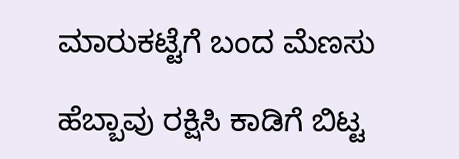ಮಾರುಕಟ್ಟೆಗೆ ಬಂದ ಮೆಣಸು

ಹೆಬ್ಬಾವು ರಕ್ಷಿಸಿ ಕಾಡಿಗೆ ಬಿಟ್ಟ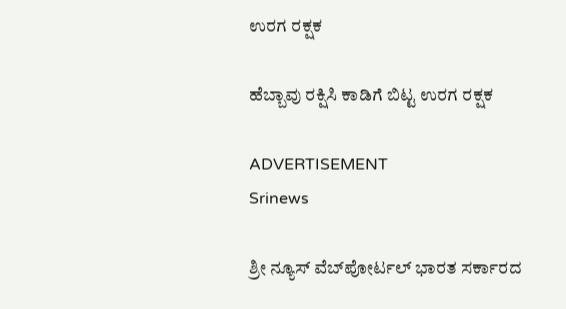ಉರಗ ರಕ್ಷಕ

ಹೆಬ್ಬಾವು ರಕ್ಷಿಸಿ ಕಾಡಿಗೆ ಬಿಟ್ಟ ಉರಗ ರಕ್ಷಕ

ADVERTISEMENT
Srinews

ಶ್ರೀ ನ್ಯೂಸ್ ವೆಬ್‌ಪೋರ್ಟಲ್ ಭಾರತ ಸರ್ಕಾರದ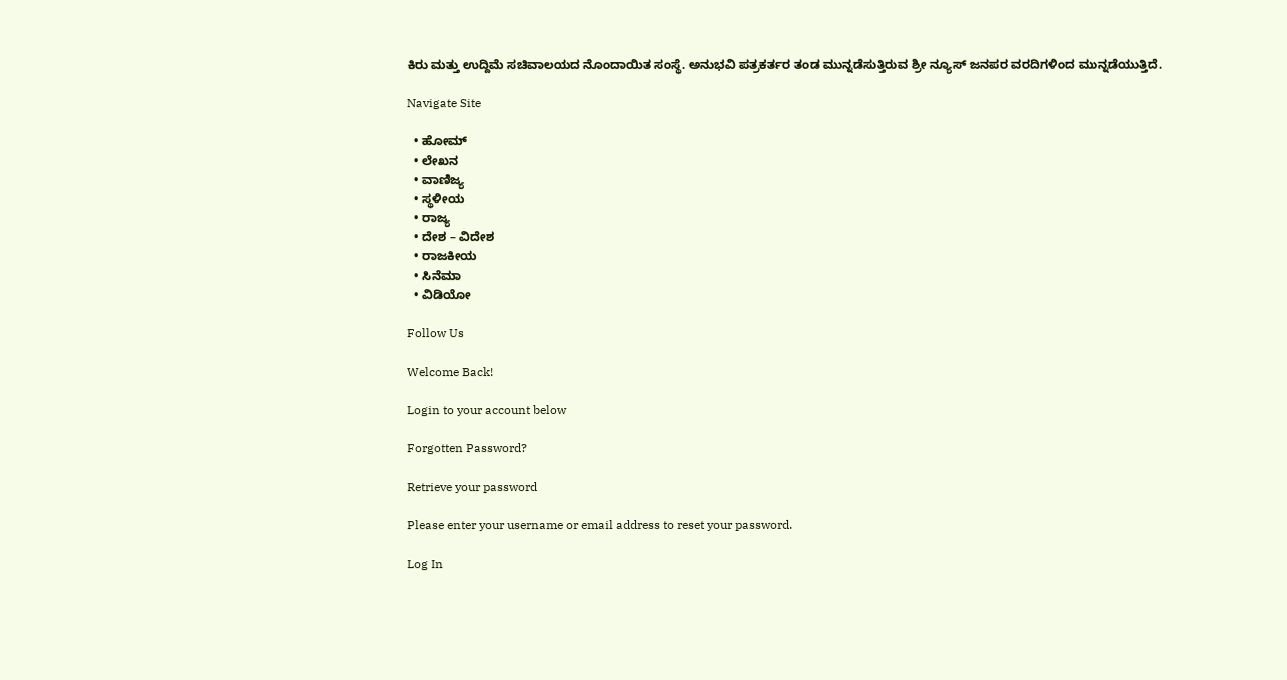ಕಿರು ಮತ್ತು ಉದ್ದಿಮೆ ಸಚಿವಾಲಯದ ನೊಂದಾಯಿತ ಸಂಸ್ಥೆ. ಅನುಭವಿ ಪತ್ರಕರ್ತರ ತಂಡ ಮುನ್ನಡೆಸುತ್ತಿರುವ ಶ್ರೀ ನ್ಯೂಸ್ ಜನಪರ ವರದಿಗಳಿಂದ ಮುನ್ನಡೆಯುತ್ತಿದೆ.

Navigate Site

  • ಹೋಮ್
  • ಲೇಖನ
  • ವಾಣಿಜ್ಯ
  • ಸ್ಥಳೀಯ
  • ರಾಜ್ಯ
  • ದೇಶ – ವಿದೇಶ
  • ರಾಜಕೀಯ
  • ಸಿನೆಮಾ
  • ವಿಡಿಯೋ

Follow Us

Welcome Back!

Login to your account below

Forgotten Password?

Retrieve your password

Please enter your username or email address to reset your password.

Log In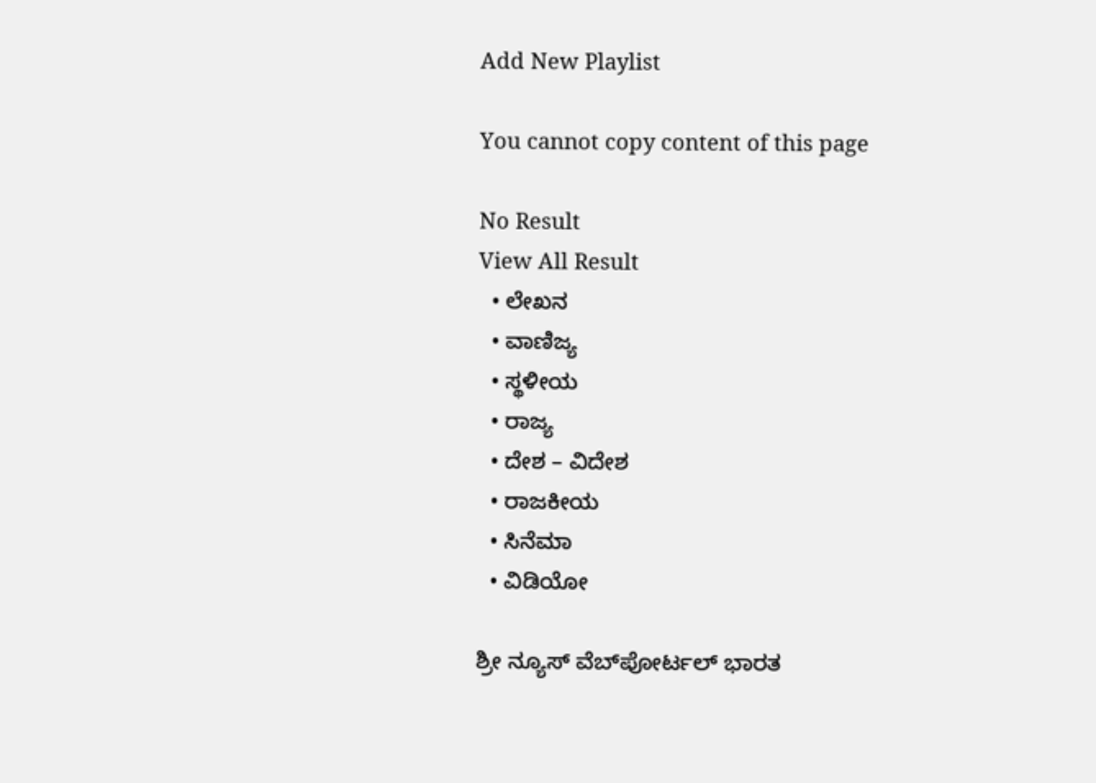Add New Playlist

You cannot copy content of this page

No Result
View All Result
  • ಲೇಖನ
  • ವಾಣಿಜ್ಯ
  • ಸ್ಥಳೀಯ
  • ರಾಜ್ಯ
  • ದೇಶ – ವಿದೇಶ
  • ರಾಜಕೀಯ
  • ಸಿನೆಮಾ
  • ವಿಡಿಯೋ

ಶ್ರೀ ನ್ಯೂಸ್ ವೆಬ್‌ಪೋರ್ಟಲ್ ಭಾರತ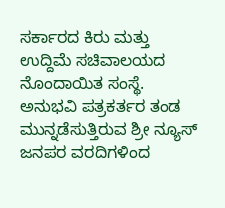ಸರ್ಕಾರದ ಕಿರು ಮತ್ತು ಉದ್ದಿಮೆ ಸಚಿವಾಲಯದ ನೊಂದಾಯಿತ ಸಂಸ್ಥೆ. ಅನುಭವಿ ಪತ್ರಕರ್ತರ ತಂಡ ಮುನ್ನಡೆಸುತ್ತಿರುವ ಶ್ರೀ ನ್ಯೂಸ್ ಜನಪರ ವರದಿಗಳಿಂದ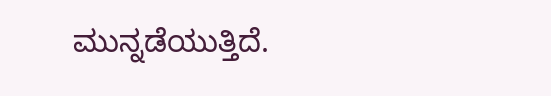ಮುನ್ನಡೆಯುತ್ತಿದೆ.